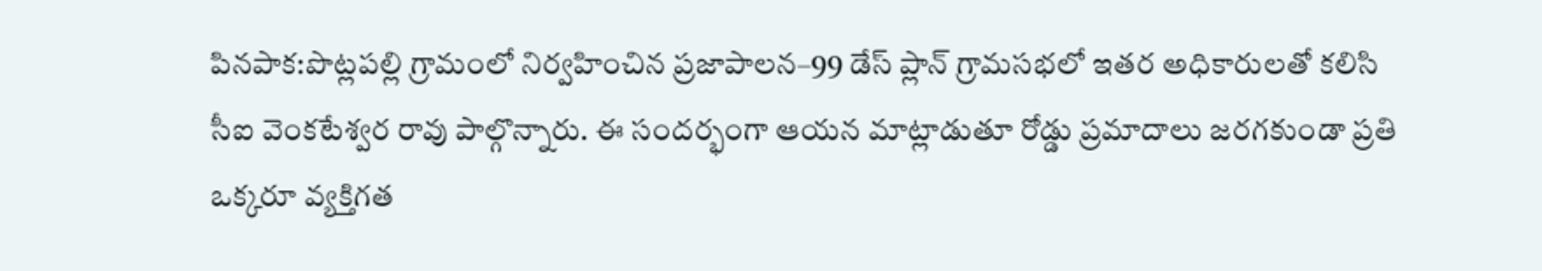పినపాక:పొట్లపల్లి గ్రామంలో నిర్వహించిన ప్రజాపాలన–99 డేస్ ప్లాన్ గ్రామసభలో ఇతర అధికారులతో కలిసి సీఐ వెంకటేశ్వర రావు పాల్గొన్నారు. ఈ సందర్భంగా ఆయన మాట్లాడుతూ రోడ్డు ప్రమాదాలు జరగకుండా ప్రతి ఒక్కరూ వ్యక్తిగత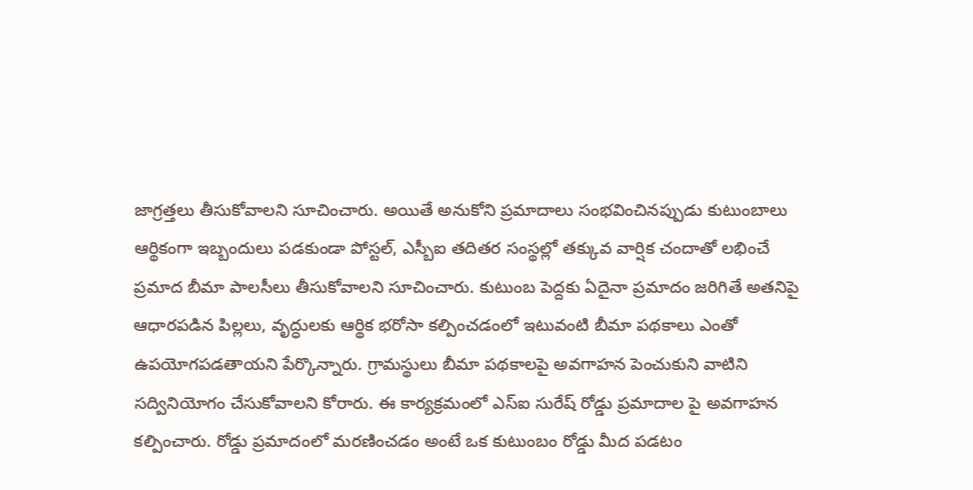జాగ్రత్తలు తీసుకోవాలని సూచించారు. అయితే అనుకోని ప్రమాదాలు సంభవించినప్పుడు కుటుంబాలు ఆర్థికంగా ఇబ్బందులు పడకుండా పోస్టల్, ఎస్బీఐ తదితర సంస్థల్లో తక్కువ వార్షిక చందాతో లభించే ప్రమాద బీమా పాలసీలు తీసుకోవాలని సూచించారు. కుటుంబ పెద్దకు ఏదైనా ప్రమాదం జరిగితే అతనిపై ఆధారపడిన పిల్లలు, వృద్ధులకు ఆర్థిక భరోసా కల్పించడంలో ఇటువంటి బీమా పథకాలు ఎంతో ఉపయోగపడతాయని పేర్కొన్నారు. గ్రామస్థులు బీమా పథకాలపై అవగాహన పెంచుకుని వాటిని సద్వినియోగం చేసుకోవాలని కోరారు. ఈ కార్యక్రమంలో ఎస్ఐ సురేష్ రోడ్డు ప్రమాదాల పై అవగాహన కల్పించారు. రోడ్డు ప్రమాదంలో మరణించడం అంటే ఒక కుటుంబం రోడ్డు మీద పడటం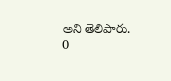అని తెలిపారు.
0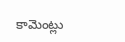కామెంట్లు